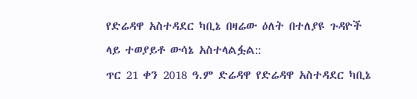የድሬዳዋ አስተዳደር ካቢኔ በዛሬው ዕለት በተለያዩ ጉዳዮች ላይ ተወያይቶ ውሳኔ አስተላልፏል::
ጥር 21 ቀን 2018 ዓ.ም ድሬዳዋ የድሬዳዋ አስተዳደር ካቢኔ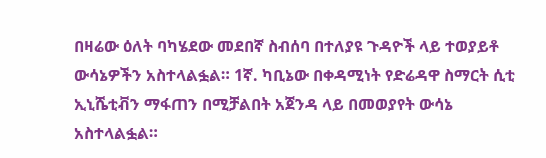በዛሬው ዕለት ባካሄደው መደበኛ ስብሰባ በተለያዩ ጉዳዮች ላይ ተወያይቶ ውሳኔዎችን አስተላልፏል። 1ኛ. ካቢኔው በቀዳሚነት የድሬዳዋ ስማርት ሲቲ ኢኒሼቲቭን ማፋጠን በሚቻልበት አጀንዳ ላይ በመወያየት ውሳኔ አስተላልፏል።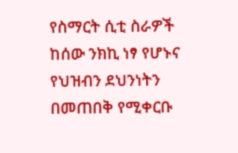የስማርት ሲቲ ስራዎች ከሰው ንክኪ ነፃ የሆኑና የህዝብን ደህንነትን በመጠበቅ የሚቀርቡ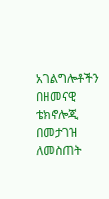አገልግሎቶችን በዘመናዊ ቴክኖሎጂ በመታገዝ ለመስጠት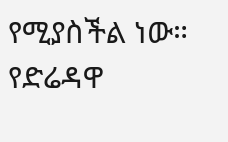የሚያስችል ነው። የድሬዳዋ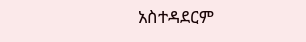አስተዳደርም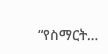“የስማርት…